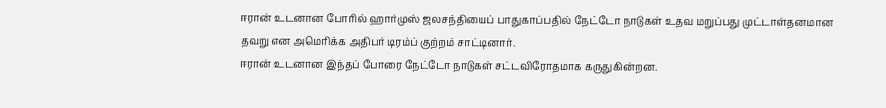ஈரான் உடனான போரில் ஹார்முஸ் ஜலசந்தியைப் பாதுகாப்பதில் நேட்டோ நாடுகள் உதவ மறுப்பது முட்டாள்தனமான தவறு என அமெரிக்க அதிபர் டிரம்ப் குற்றம் சாட்டினார்.
ஈரான் உடனான இந்தப் போரை நேட்டோ நாடுகள் சட்டவிரோதமாக கருதுகின்றன.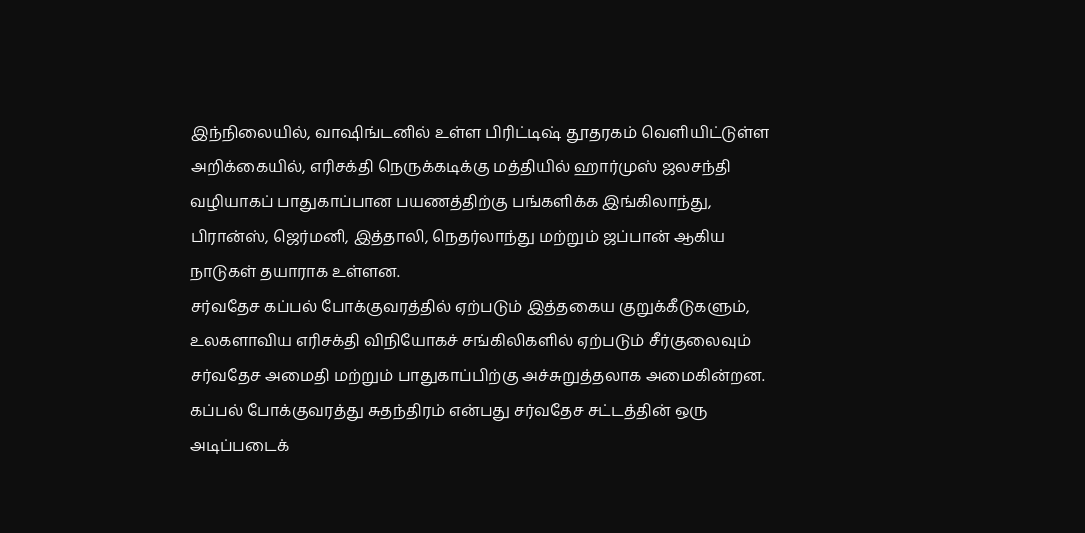இந்நிலையில், வாஷிங்டனில் உள்ள பிரிட்டிஷ் தூதரகம் வெளியிட்டுள்ள அறிக்கையில், எரிசக்தி நெருக்கடிக்கு மத்தியில் ஹார்முஸ் ஜலசந்தி வழியாகப் பாதுகாப்பான பயணத்திற்கு பங்களிக்க இங்கிலாந்து, பிரான்ஸ், ஜெர்மனி, இத்தாலி, நெதர்லாந்து மற்றும் ஜப்பான் ஆகிய நாடுகள் தயாராக உள்ளன.
சர்வதேச கப்பல் போக்குவரத்தில் ஏற்படும் இத்தகைய குறுக்கீடுகளும், உலகளாவிய எரிசக்தி விநியோகச் சங்கிலிகளில் ஏற்படும் சீர்குலைவும் சர்வதேச அமைதி மற்றும் பாதுகாப்பிற்கு அச்சுறுத்தலாக அமைகின்றன.
கப்பல் போக்குவரத்து சுதந்திரம் என்பது சர்வதேச சட்டத்தின் ஒரு அடிப்படைக்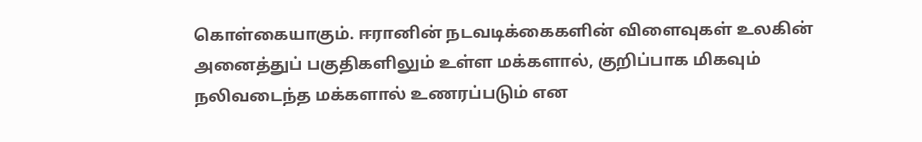கொள்கையாகும். ஈரானின் நடவடிக்கைகளின் விளைவுகள் உலகின் அனைத்துப் பகுதிகளிலும் உள்ள மக்களால், குறிப்பாக மிகவும் நலிவடைந்த மக்களால் உணரப்படும் என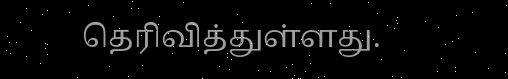தெரிவித்துள்ளது.